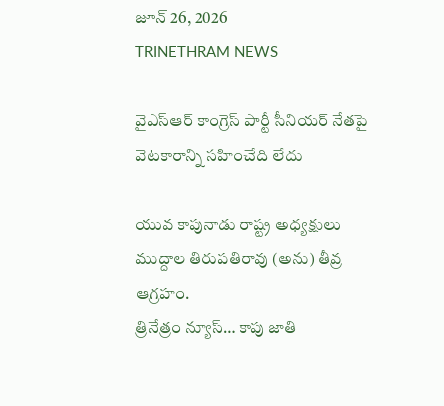జూన్ 26, 2026
TRINETHRAM NEWS

వైఎస్ఆర్ కాంగ్రెస్ పార్టీ సీనియర్ నేతపై వెటకారాన్ని సహించేది లేదు

యువ కాపునాడు రాష్ట్ర అధ్యక్షులు ముద్దాల తిరుపతిరావు (అను) తీవ్ర ఆగ్రహం.
త్రినేత్రం న్యూస్… కాపు జాతి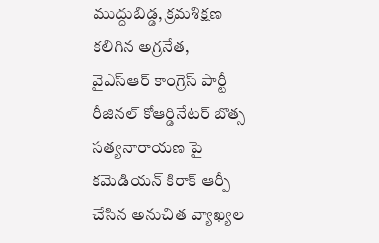ముద్దుబిడ్డ, క్రమశిక్షణ కలిగిన అగ్రనేత, వైఎస్ఆర్ కాంగ్రెస్ పార్టీ రీజినల్ కోఆర్డినేటర్ బొత్స సత్యనారాయణ పై కమెడియన్ కిరాక్ ఆర్పీ చేసిన అనుచిత వ్యాఖ్యల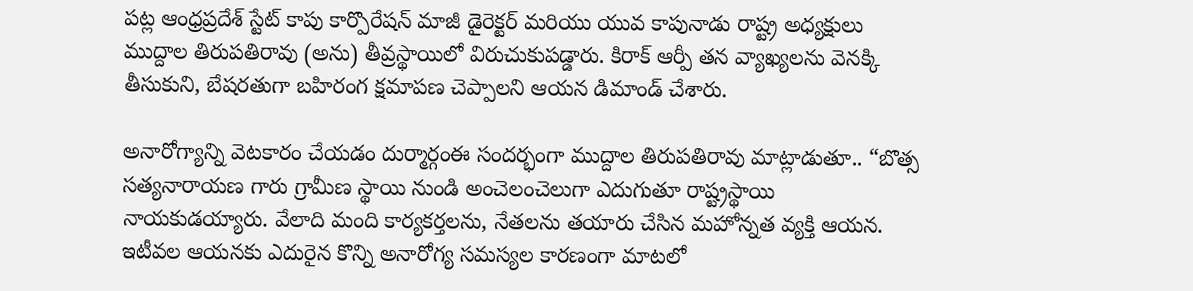పట్ల ఆంధ్రప్రదేశ్ స్టేట్ కాపు కార్పొరేషన్ మాజీ డైరెక్టర్ మరియు యువ కాపునాడు రాష్ట్ర అధ్యక్షులు ముద్దాల తిరుపతిరావు (అను) తీవ్రస్థాయిలో విరుచుకుపడ్డారు. కిరాక్ ఆర్పీ తన వ్యాఖ్యలను వెనక్కి తీసుకుని, బేషరతుగా బహిరంగ క్షమాపణ చెప్పాలని ఆయన డిమాండ్ చేశారు.

అనారోగ్యాన్ని వెటకారం చేయడం దుర్మార్గంఈ సందర్భంగా ముద్దాల తిరుపతిరావు మాట్లాడుతూ.. “బొత్స సత్యనారాయణ గారు గ్రామీణ స్థాయి నుండి అంచెలంచెలుగా ఎదుగుతూ రాష్ట్రస్థాయి నాయకుడయ్యారు. వేలాది మంది కార్యకర్తలను, నేతలను తయారు చేసిన మహోన్నత వ్యక్తి ఆయన. ఇటీవల ఆయనకు ఎదురైన కొన్ని అనారోగ్య సమస్యల కారణంగా మాటలో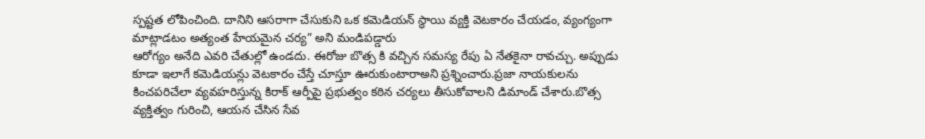స్పష్టత లోపించింది. దానిని ఆసరాగా చేసుకుని ఒక కమెడియన్ స్థాయి వ్యక్తి వెటకారం చేయడం, వ్యంగ్యంగా మాట్లాడటం అత్యంత హేయమైన చర్య” అని మండిపడ్డారు
ఆరోగ్యం అనేది ఎవరి చేతుల్లో ఉండదు. ఈరోజు బొత్స కి వచ్చిన సమస్య రేపు ఏ నేతకైనా రావచ్చు. అప్పుడు కూడా ఇలాగే కమెడియన్లు వెటకారం చేస్తే చూస్తూ ఊరుకుంటారాఅని ప్రశ్నించారు.ప్రజా నాయకులను కించపరిచేలా వ్యవహరిస్తున్న కిరాక్ ఆర్పీపై ప్రభుత్వం కఠిన చర్యలు తీసుకోవాలని డిమాండ్ చేశారు.బొత్స వ్యక్తిత్వం గురించి, ఆయన చేసిన సేవ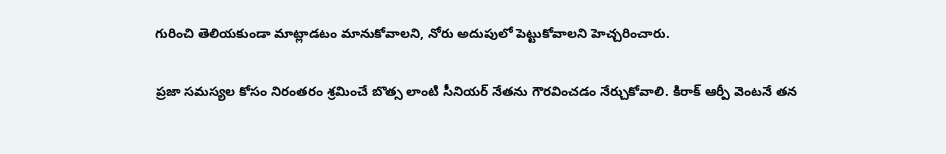గురించి తెలియకుండా మాట్లాడటం మానుకోవాలని, నోరు అదుపులో పెట్టుకోవాలని హెచ్చరించారు.

ప్రజా సమస్యల కోసం నిరంతరం శ్రమించే బొత్స లాంటి సీనియర్ నేతను గౌరవించడం నేర్చుకోవాలి. కిరాక్ ఆర్పీ వెంటనే తన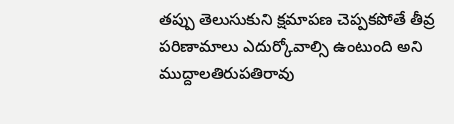తప్పు తెలుసుకుని క్షమాపణ చెప్పకపోతే తీవ్ర పరిణామాలు ఎదుర్కోవాల్సి ఉంటుంది అని ముద్దాలతిరుపతిరావు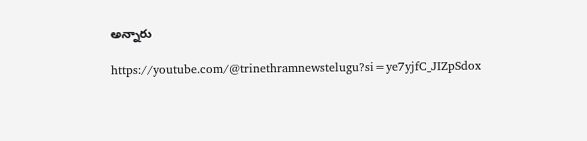అన్నారు

https://youtube.com/@trinethramnewstelugu?si=ye7yjfC_JIZpSdox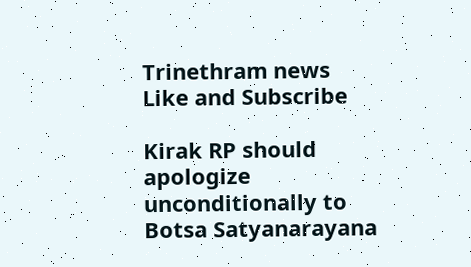Trinethram news
Like and Subscribe

Kirak RP should apologize unconditionally to Botsa Satyanarayana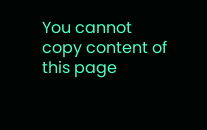You cannot copy content of this page